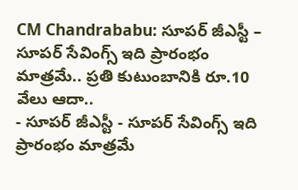CM Chandrababu: సూపర్ జీఎస్టీ – సూపర్ సేవింగ్స్ ఇది ప్రారంభం మాత్రమే.. ప్రతి కుటుంబానికి రూ.10 వేలు ఆదా..
- సూపర్ జీఎస్టీ - సూపర్ సేవింగ్స్ ఇది ప్రారంభం మాత్రమే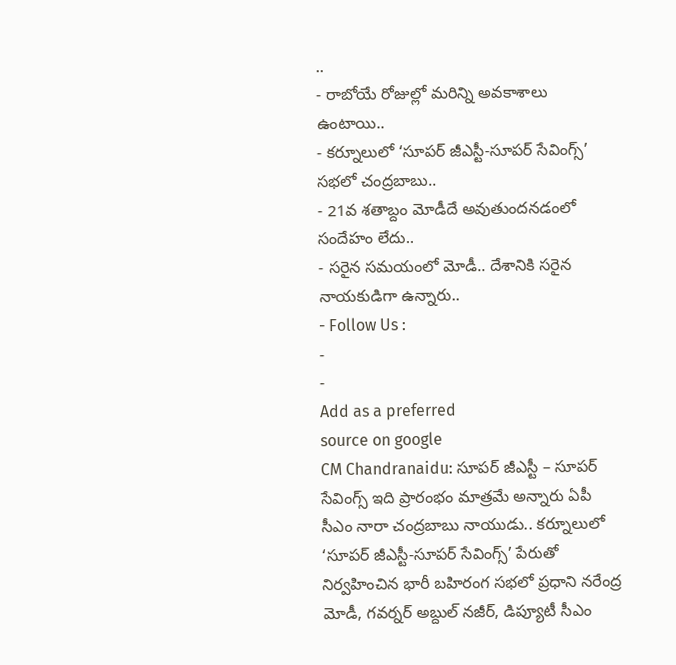..
- రాబోయే రోజుల్లో మరిన్ని అవకాశాలు ఉంటాయి..
- కర్నూలులో ‘సూపర్ జీఎస్టీ-సూపర్ సేవింగ్స్’ సభలో చంద్రబాబు..
- 21వ శతాబ్దం మోడీదే అవుతుందనడంలో సందేహం లేదు..
- సరైన సమయంలో మోడీ.. దేశానికి సరైన నాయకుడిగా ఉన్నారు..
- Follow Us :
-
-
Add as a preferred
source on google
CM Chandranaidu: సూపర్ జీఎస్టీ – సూపర్ సేవింగ్స్ ఇది ప్రారంభం మాత్రమే అన్నారు ఏపీ సీఎం నారా చంద్రబాబు నాయుడు.. కర్నూలులో ‘సూపర్ జీఎస్టీ-సూపర్ సేవింగ్స్’ పేరుతో నిర్వహించిన భారీ బహిరంగ సభలో ప్రధాని నరేంద్ర మోడీ, గవర్నర్ అబ్దుల్ నజీర్, డిప్యూటీ సీఎం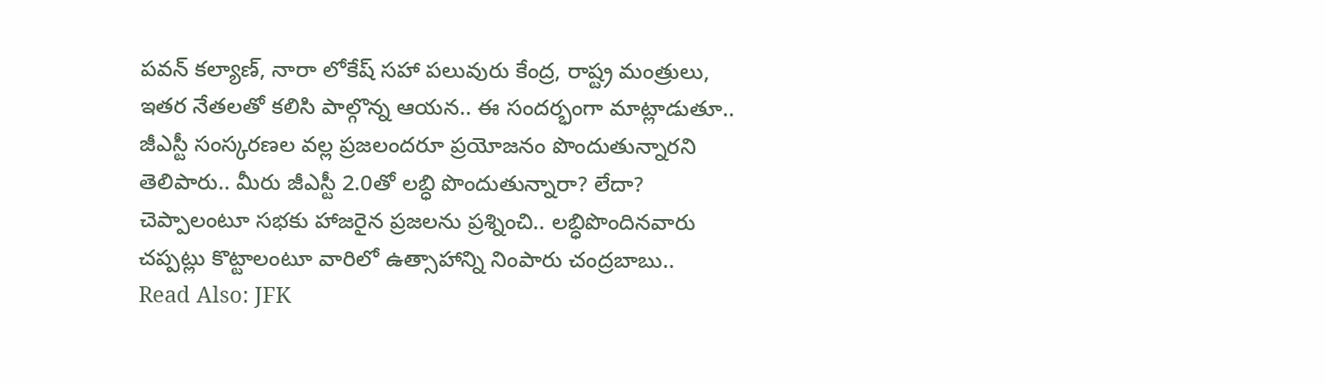పవన్ కల్యాణ్, నారా లోకేష్ సహా పలువురు కేంద్ర, రాష్ట్ర మంత్రులు, ఇతర నేతలతో కలిసి పాల్గొన్న ఆయన.. ఈ సందర్భంగా మాట్లాడుతూ.. జీఎస్టీ సంస్కరణల వల్ల ప్రజలందరూ ప్రయోజనం పొందుతున్నారని తెలిపారు.. మీరు జీఎస్టీ 2.0తో లబ్ధి పొందుతున్నారా? లేదా? చెప్పాలంటూ సభకు హాజరైన ప్రజలను ప్రశ్నించి.. లబ్ధిపొందినవారు చప్పట్లు కొట్టాలంటూ వారిలో ఉత్సాహాన్ని నింపారు చంద్రబాబు..
Read Also: JFK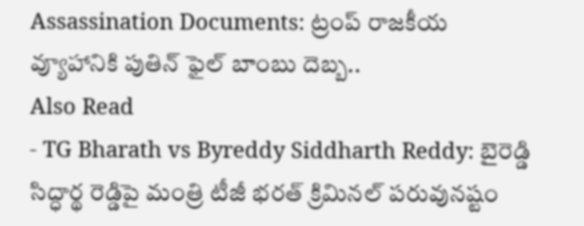Assassination Documents: ట్రంప్ రాజకీయ వ్యూహానికి పుతిన్ ఫైల్ బాంబు దెబ్బ..
Also Read
- TG Bharath vs Byreddy Siddharth Reddy: బైరెడ్డి సిద్ధార్థ రెడ్డిపై మంత్రి టీజీ భరత్ క్రిమినల్ పరువునష్టం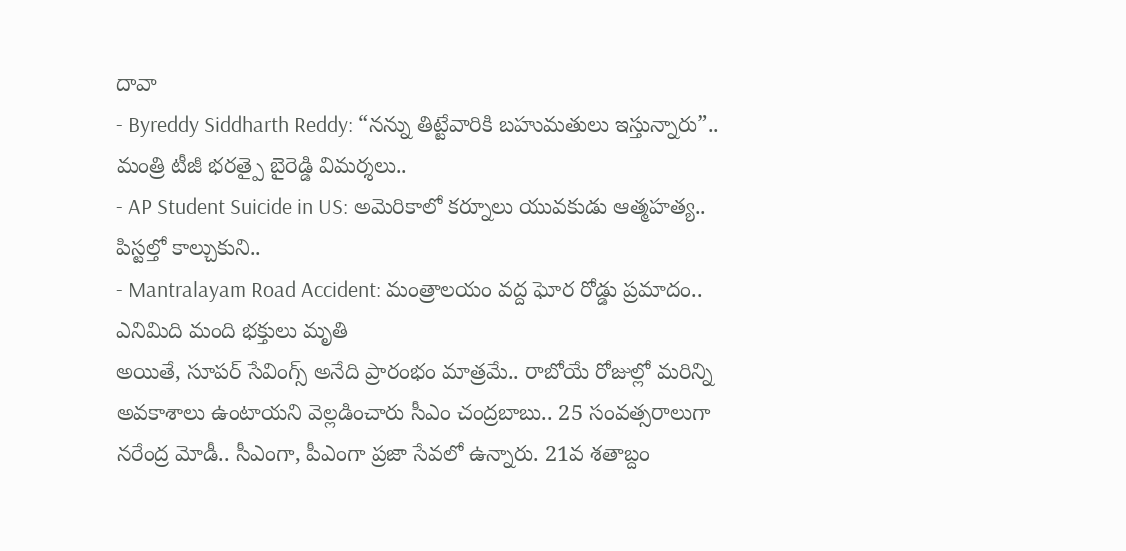దావా
- Byreddy Siddharth Reddy: “నన్ను తిట్టేవారికి బహుమతులు ఇస్తున్నారు”.. మంత్రి టీజీ భరత్పై బైరెడ్డి విమర్శలు..
- AP Student Suicide in US: అమెరికాలో కర్నూలు యువకుడు ఆత్మహత్య.. పిస్టల్తో కాల్చుకుని..
- Mantralayam Road Accident: మంత్రాలయం వద్ద ఘోర రోడ్డు ప్రమాదం.. ఎనిమిది మంది భక్తులు మృతి
అయితే, సూపర్ సేవింగ్స్ అనేది ప్రారంభం మాత్రమే.. రాబోయే రోజుల్లో మరిన్ని అవకాశాలు ఉంటాయని వెల్లడించారు సీఎం చంద్రబాబు.. 25 సంవత్సరాలుగా నరేంద్ర మోడీ.. సీఎంగా, పీఎంగా ప్రజా సేవలో ఉన్నారు. 21వ శతాబ్దం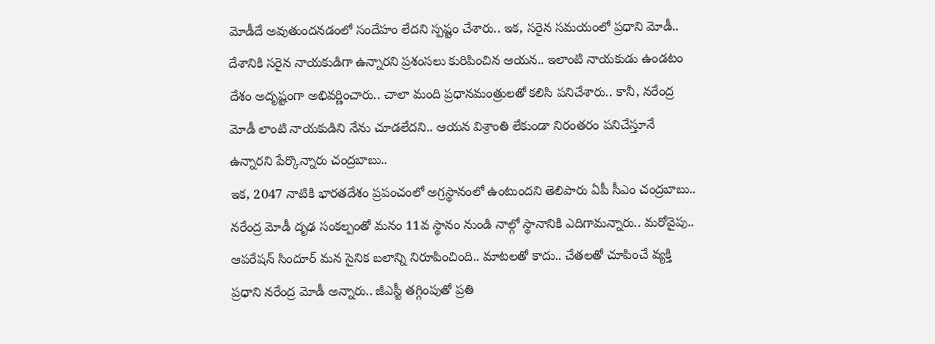మోడీదే అవుతుందనడంలో సందేహం లేదని స్పష్టం చేశారు.. ఇక, సరైన సమయంలో ప్రధాని మోడీ.. దేశానికి సరైన నాయకుడిగా ఉన్నారని ప్రశంసలు కురిపించిన ఆయన.. ఇలాంటి నాయకుడు ఉండటం దేశం అదృష్టంగా అభివర్ణించారు.. చాలా మంది ప్రధానమంత్రులతో కలిసి పనిచేశారు.. కానీ, నరేంద్ర మోడీ లాంటి నాయకుడిని నేను చూడలేదని.. ఆయన విశ్రాంతి లేకుండా నిరంతరం పనిచేస్తూనే ఉన్నారని పేర్కొన్నారు చంద్రబాబు..
ఇక, 2047 నాటికి భారతదేశం ప్రపంచంలో అగ్రస్థానంలో ఉంటుందని తెలిపారు ఏపీ సీఎం చంద్రబాబు.. నరేంద్ర మోడీ దృఢ సంకల్పంతో మనం 11వ స్థానం నుండి నాల్గో స్థానానికి ఎదిగామన్నారు.. మరోవైపు.. ఆపరేషన్ సిందూర్ మన సైనిక బలాన్ని నిరూపించింది.. మాటలతో కాదు.. చేతలతో చూపించే వ్యక్తి ప్రధాని నరేంద్ర మోడీ అన్నారు.. జీఎస్టీ తగ్గింపుతో ప్రతి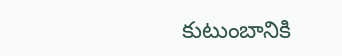కుటుంబానికి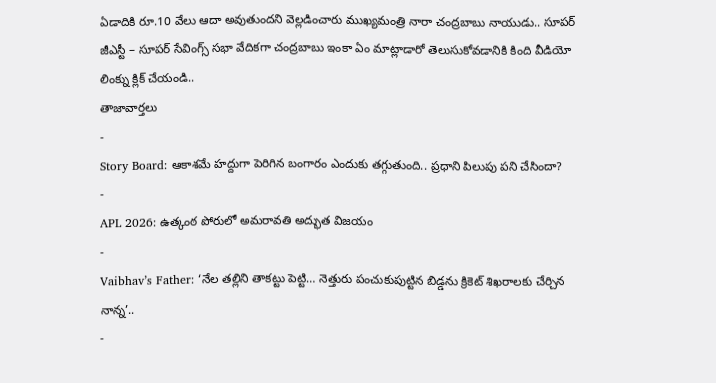ఏడాదికి రూ.10 వేలు ఆదా అవుతుందని వెల్లడించారు ముఖ్యమంత్రి నారా చంద్రబాబు నాయుడు.. సూపర్ జీఎస్టీ – సూపర్ సేవింగ్స్ సభా వేదికగా చంద్రబాబు ఇంకా ఏం మాట్లాడారో తెలుసుకోవడానికి కింది వీడియో లింక్ను క్లిక్ చేయండి..
తాజావార్తలు
-
Story Board: ఆకాశమే హద్దుగా పెరిగిన బంగారం ఎందుకు తగ్గుతుంది.. ప్రధాని పిలుపు పని చేసిందా?
-
APL 2026: ఉత్కంఠ పోరులో అమరావతి అద్భుత విజయం
-
Vaibhav’s Father: ‘నేల తల్లిని తాకట్టు పెట్టి… నెత్తురు పంచుకుపుట్టిన బిడ్డను క్రికెట్ శిఖరాలకు చేర్చిన నాన్న’..
-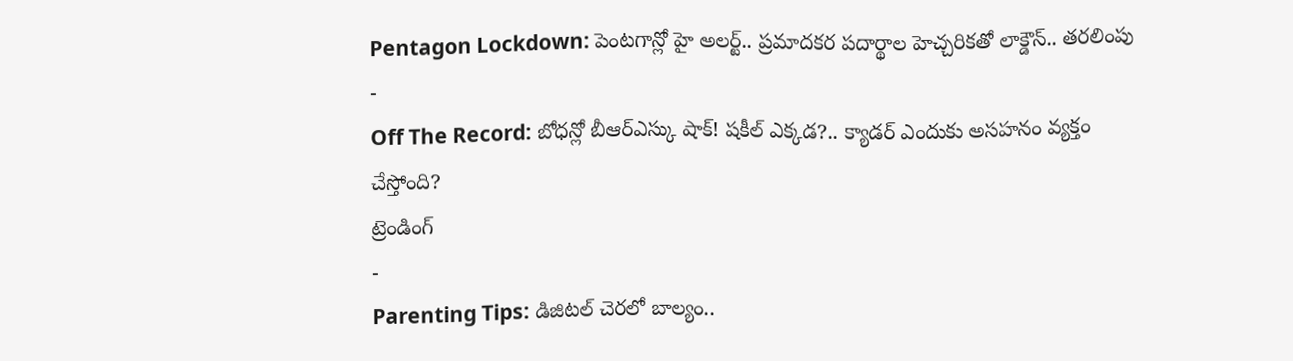Pentagon Lockdown: పెంటగాన్లో హై అలర్ట్.. ప్రమాదకర పదార్థాల హెచ్చరికతో లాక్డౌన్.. తరలింపు
-
Off The Record: బోధన్లో బీఆర్ఎస్కు షాక్! షకీల్ ఎక్కడ?.. క్యాడర్ ఎందుకు అసహనం వ్యక్తం చేస్తోంది?
ట్రెండింగ్
-
Parenting Tips: డిజిటల్ చెరలో బాల్యం..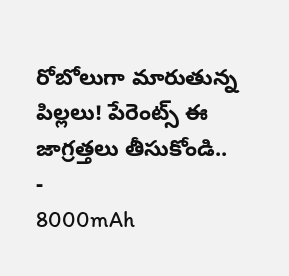రోబోలుగా మారుతున్న పిల్లలు! పేరెంట్స్ ఈ జాగ్రత్తలు తీసుకోండి..
-
8000mAh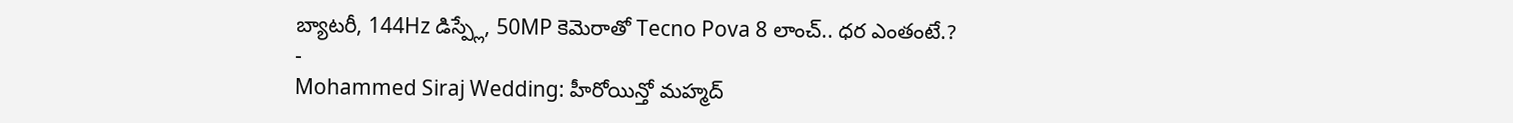బ్యాటరీ, 144Hz డిస్ప్లే, 50MP కెమెరాతో Tecno Pova 8 లాంచ్.. ధర ఎంతంటే.?
-
Mohammed Siraj Wedding: హీరోయిన్తో మహ్మద్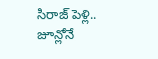సిరాజ్ పెళ్లి.. జూన్లోనే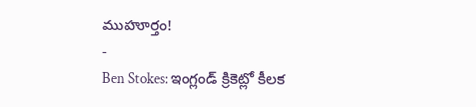ముహూర్తం!
-
Ben Stokes: ఇంగ్లండ్ క్రికెట్లో కీలక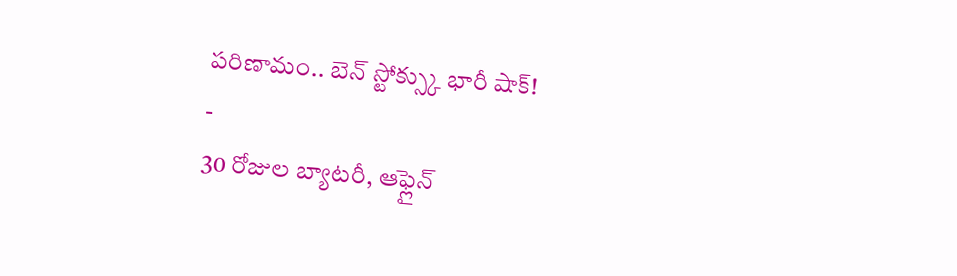పరిణామం.. బెన్ స్టోక్స్కు భారీ షాక్!
-
30 రోజుల బ్యాటరీ, ఆఫ్లైన్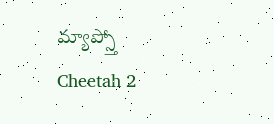మ్యాప్స్తో Cheetah 2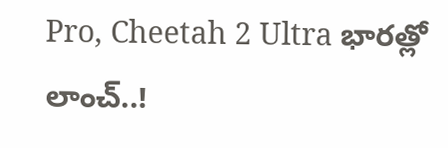Pro, Cheetah 2 Ultra భారత్లో లాంచ్..!